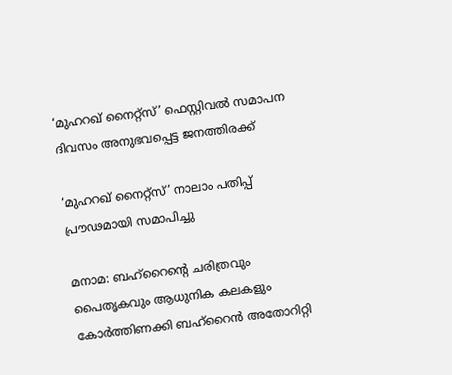‘മുഹറഖ് നൈറ്റ്‌സ്’ ഫെസ്റ്റിവൽ സമാപന ദിവസം അനുഭവപ്പെട്ട ജനത്തിരക്ക്

‘മുഹറഖ് നൈറ്റ്‌സ്’ നാലാം പതിപ്പ് പ്രൗഢമായി സമാപിച്ചു

മനാമ: ബഹ്‌റൈന്റെ ചരിത്രവും പൈതൃകവും ആധുനിക കലകളും കോർത്തിണക്കി ബഹ്‌റൈൻ അതോറിറ്റി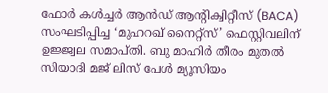ഫോർ കൾച്ചർ ആൻഡ് ആന്റിക്വിറ്റീസ് (BACA) സംഘടിപ്പിച്ച ‘മുഹറഖ് നൈറ്റ്‌സ്’ ഫെസ്റ്റിവലിന് ഉജ്ജ്വല സമാപ്തി. ബു മാഹിർ തീരം മുതൽ സിയാദി മജ് ലിസ് പേൾ മ്യൂസിയം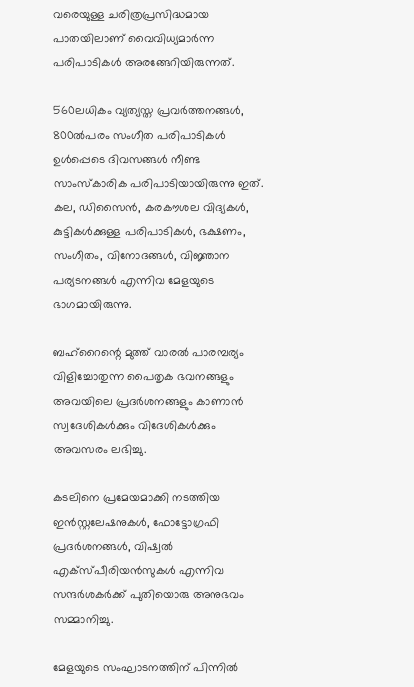വരെയുള്ള ചരിത്രപ്രസിദ്ധമായ പാതയിലാണ് വൈവിധ്യമാർന്ന പരിപാടികൾ അരങ്ങേറിയിരുന്നത്.

560ലധികം വ്യത്യസ്ത പ്രവർത്തനങ്ങൾ, 800ൽപരം സംഗീത പരിപാടികൾ ഉൾപ്പെടെ ദിവസങ്ങൾ നീണ്ട സാംസ്കാരിക പരിപാടിയായിരുന്നു ഇത്. കല, ഡിസൈൻ, കരകൗശല വിദ്യകൾ, കുട്ടികൾക്കുള്ള പരിപാടികൾ, ഭക്ഷണം, സംഗീതം, വിനോദങ്ങൾ, വിജ്ഞാന പര്യടനങ്ങൾ എന്നിവ മേളയുടെ ഭാഗമായിരുന്നു.

ബഹ്‌റൈന്റെ മുത്ത് വാരൽ പാരമ്പര്യം വിളിച്ചോതുന്ന പൈതൃക ഭവനങ്ങളും അവയിലെ പ്രദർശനങ്ങളും കാണാൻ സ്വദേശികൾക്കും വിദേശികൾക്കും അവസരം ലഭിച്ചു.

കടലിനെ പ്രമേയമാക്കി നടത്തിയ ഇൻസ്റ്റലേഷനുകൾ, ഫോട്ടോഗ്രഫി പ്രദർശനങ്ങൾ, വിഷ്വൽ എക്സ്പീരിയൻസുകൾ എന്നിവ സന്ദർശകർക്ക് പുതിയൊരു അനുഭവം സമ്മാനിച്ചു.

മേളയുടെ സംഘാടനത്തിന് പിന്നിൽ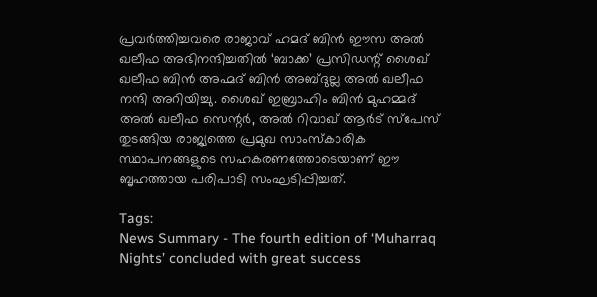പ്രവർത്തിച്ചവരെ രാജാവ് ഹമദ് ബിൻ ഈസ അൽ ഖലീഫ അഭിനന്ദിച്ചതിൽ ‘ബാക്ക’ പ്രസിഡന്റ് ശൈഖ് ഖലീഫ ബിൻ അഹ്മദ് ബിൻ അബ്ദുല്ല അൽ ഖലീഫ നന്ദി അറിയിച്ചു. ശൈഖ് ഇബ്രാഹിം ബിൻ മുഹമ്മദ് അൽ ഖലീഫ സെന്റർ, അൽ റിവാഖ് ആർട് സ്പേസ് തുടങ്ങിയ രാജ്യത്തെ പ്രമുഖ സാംസ്‌കാരിക സ്ഥാപനങ്ങളുടെ സഹകരണത്തോടെയാണ് ഈ ബൃഹത്തായ പരിപാടി സംഘടിപ്പിച്ചത്.

Tags:
News Summary - The fourth edition of ‘Muharraq Nights’ concluded with great success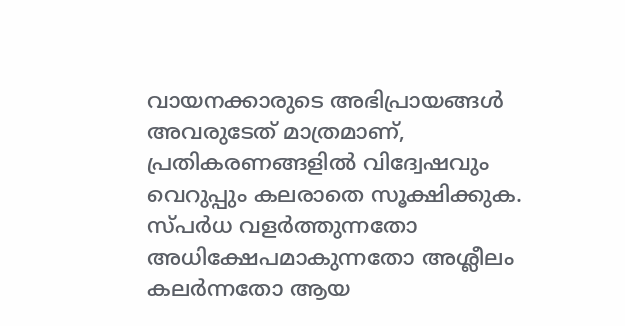വായനക്കാരുടെ അഭിപ്രായങ്ങള്‍ അവരുടേത് മാത്രമാണ്, പ്രതികരണങ്ങളിൽ വിദ്വേഷവും വെറുപ്പും കലരാതെ സൂക്ഷിക്കുക. സ്പർധ വളർത്തുന്നതോ അധിക്ഷേപമാകുന്നതോ അശ്ലീലം കലർന്നതോ ആയ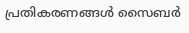പ്രതികരണങ്ങൾ സൈബർ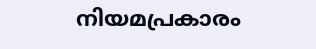നിയമപ്രകാരം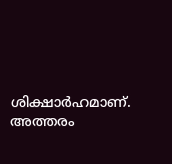ശിക്ഷാർഹമാണ്. അത്തരം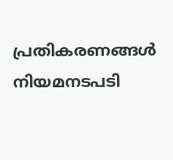പ്രതികരണങ്ങൾ നിയമനടപടി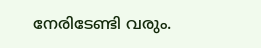നേരിടേണ്ടി വരും.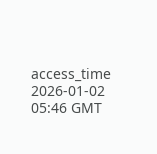access_time 2026-01-02 05:46 GMT